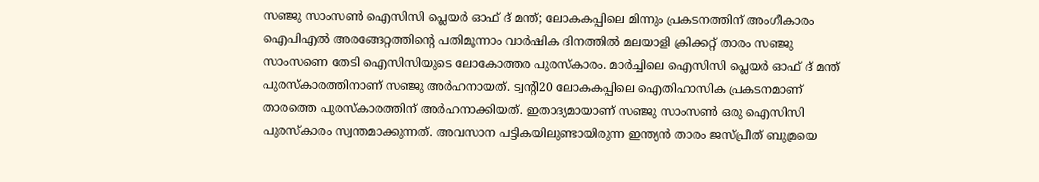സഞ്ജു സാംസൺ ഐസിസി പ്ലെയർ ഓഫ് ദ് മന്ത്; ലോകകപ്പിലെ മിന്നും പ്രകടനത്തിന് അംഗീകാരം
ഐപിഎൽ അരങ്ങേറ്റത്തിന്റെ പതിമൂന്നാം വാർഷിക ദിനത്തിൽ മലയാളി ക്രിക്കറ്റ് താരം സഞ്ജു സാംസണെ തേടി ഐസിസിയുടെ ലോകോത്തര പുരസ്കാരം. മാർച്ചിലെ ഐസിസി പ്ലെയർ ഓഫ് ദ് മന്ത് പുരസ്കാരത്തിനാണ് സഞ്ജു അർഹനായത്. ട്വന്റി20 ലോകകപ്പിലെ ഐതിഹാസിക പ്രകടനമാണ് താരത്തെ പുരസ്കാരത്തിന് അർഹനാക്കിയത്. ഇതാദ്യമായാണ് സഞ്ജു സാംസൺ ഒരു ഐസിസി പുരസ്കാരം സ്വന്തമാക്കുന്നത്. അവസാന പട്ടികയിലുണ്ടായിരുന്ന ഇന്ത്യൻ താരം ജസ്പ്രീത് ബുമ്രയെ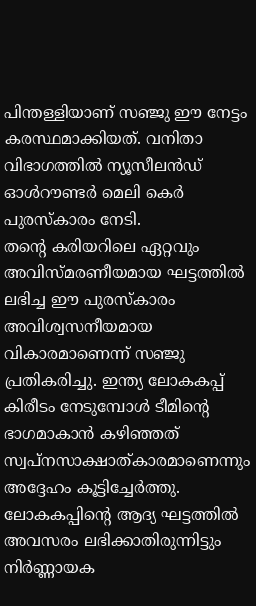പിന്തള്ളിയാണ് സഞ്ജു ഈ നേട്ടം കരസ്ഥമാക്കിയത്. വനിതാ വിഭാഗത്തിൽ ന്യൂസീലൻഡ് ഓൾറൗണ്ടർ മെലി കെർ പുരസ്കാരം നേടി.
തന്റെ കരിയറിലെ ഏറ്റവും അവിസ്മരണീയമായ ഘട്ടത്തിൽ ലഭിച്ച ഈ പുരസ്കാരം അവിശ്വസനീയമായ വികാരമാണെന്ന് സഞ്ജു പ്രതികരിച്ചു. ഇന്ത്യ ലോകകപ്പ് കിരീടം നേടുമ്പോൾ ടീമിന്റെ ഭാഗമാകാൻ കഴിഞ്ഞത് സ്വപ്നസാക്ഷാത്കാരമാണെന്നും അദ്ദേഹം കൂട്ടിച്ചേർത്തു. ലോകകപ്പിന്റെ ആദ്യ ഘട്ടത്തിൽ അവസരം ലഭിക്കാതിരുന്നിട്ടും നിർണ്ണായക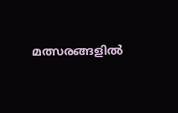മത്സരങ്ങളിൽ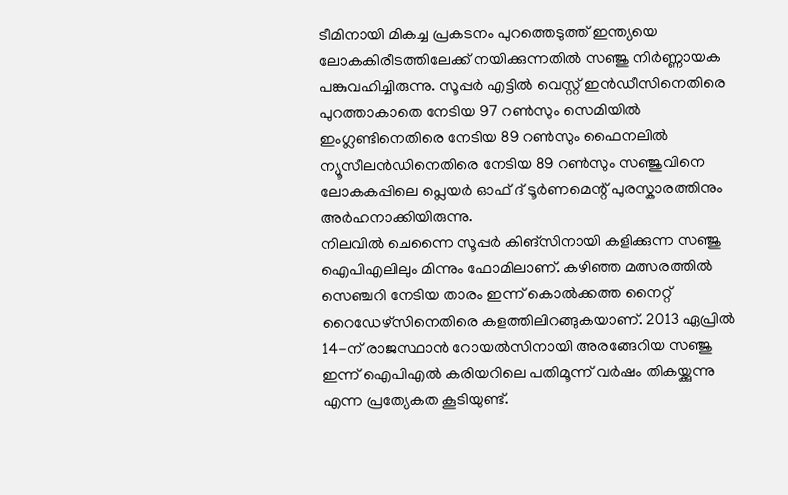ടീമിനായി മികച്ച പ്രകടനം പുറത്തെടുത്ത് ഇന്ത്യയെ ലോകകിരീടത്തിലേക്ക് നയിക്കുന്നതിൽ സഞ്ജു നിർണ്ണായക പങ്കുവഹിച്ചിരുന്നു. സൂപ്പർ എട്ടിൽ വെസ്റ്റ് ഇൻഡീസിനെതിരെ പുറത്താകാതെ നേടിയ 97 റൺസും സെമിയിൽ ഇംഗ്ലണ്ടിനെതിരെ നേടിയ 89 റൺസും ഫൈനലിൽ ന്യൂസീലൻഡിനെതിരെ നേടിയ 89 റൺസും സഞ്ജുവിനെ ലോകകപ്പിലെ പ്ലെയർ ഓഫ് ദ് ടൂർണമെന്റ് പുരസ്കാരത്തിനും അർഹനാക്കിയിരുന്നു.
നിലവിൽ ചെന്നൈ സൂപ്പർ കിങ്സിനായി കളിക്കുന്ന സഞ്ജു ഐപിഎലിലും മിന്നും ഫോമിലാണ്. കഴിഞ്ഞ മത്സരത്തിൽ സെഞ്ചറി നേടിയ താരം ഇന്ന് കൊൽക്കത്ത നൈറ്റ് റൈഡേഴ്സിനെതിരെ കളത്തിലിറങ്ങുകയാണ്. 2013 ഏപ്രിൽ 14-ന് രാജസ്ഥാൻ റോയൽസിനായി അരങ്ങേറിയ സഞ്ജു ഇന്ന് ഐപിഎൽ കരിയറിലെ പതിമൂന്ന് വർഷം തികയ്ക്കുന്നു എന്ന പ്രത്യേകത കൂടിയുണ്ട്.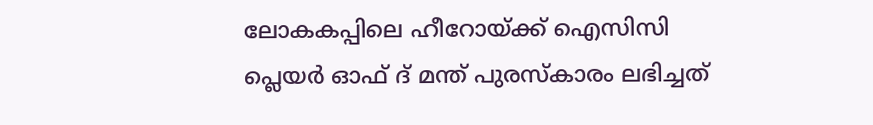ലോകകപ്പിലെ ഹീറോയ്ക്ക് ഐസിസി പ്ലെയർ ഓഫ് ദ് മന്ത് പുരസ്കാരം ലഭിച്ചത്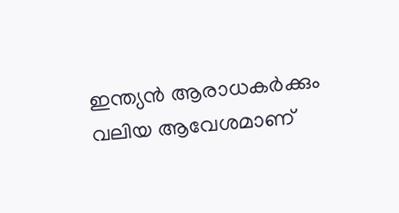ഇന്ത്യൻ ആരാധകർക്കും വലിയ ആവേശമാണ്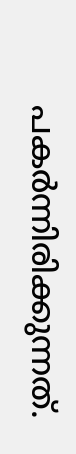പകർന്നിരിക്കുന്നത്.